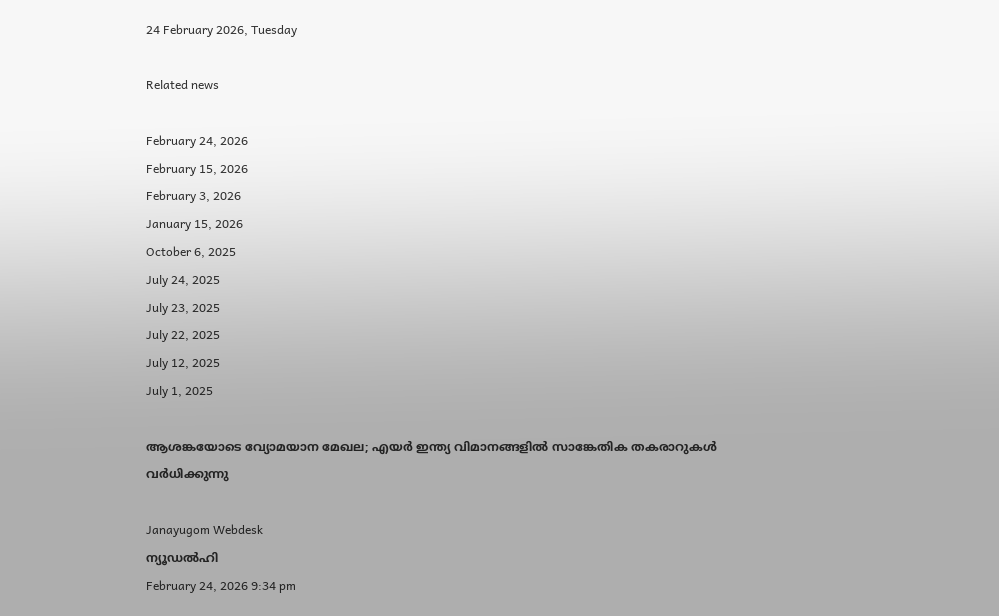24 February 2026, Tuesday

Related news

February 24, 2026
February 15, 2026
February 3, 2026
January 15, 2026
October 6, 2025
July 24, 2025
July 23, 2025
July 22, 2025
July 12, 2025
July 1, 2025

ആശങ്കയോടെ വ്യോമയാന മേഖല; എയർ ഇന്ത്യ വിമാനങ്ങളിൽ സാങ്കേതിക തകരാറുകൾ വർധിക്കുന്നു

Janayugom Webdesk
ന്യൂഡൽഹി
February 24, 2026 9:34 pm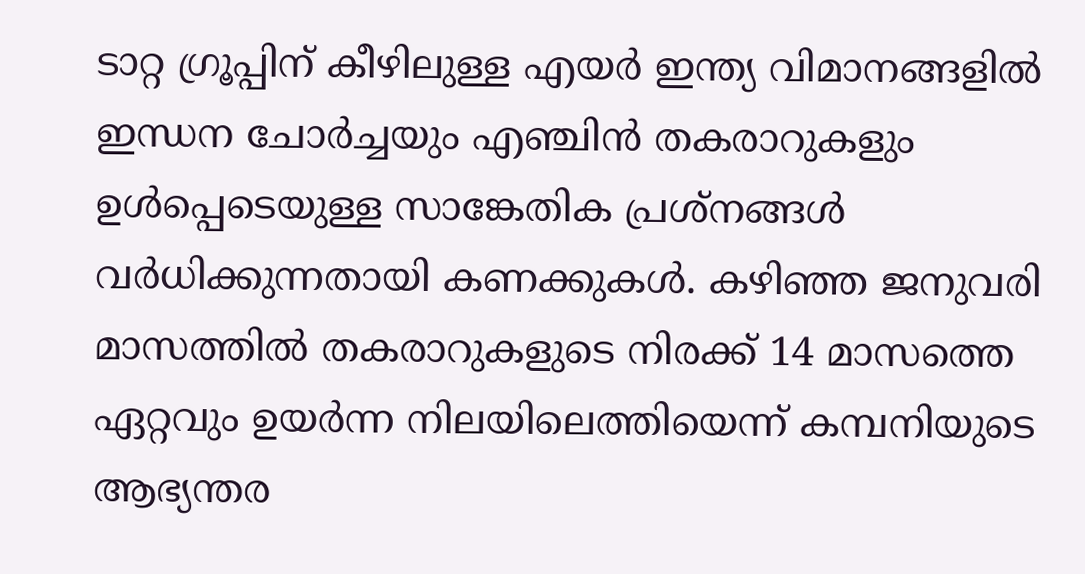ടാറ്റ ഗ്രൂപ്പിന് കീഴിലുള്ള എയർ ഇന്ത്യ വിമാനങ്ങളിൽ ഇന്ധന ചോർച്ചയും എഞ്ചിൻ തകരാറുകളും ഉൾപ്പെടെയുള്ള സാങ്കേതിക പ്രശ്നങ്ങൾ വർധിക്കുന്നതായി കണക്കുകള്‍. കഴിഞ്ഞ ജനുവരി മാസത്തിൽ തകരാറുകളുടെ നിരക്ക് 14 മാസത്തെ ഏറ്റവും ഉയർന്ന നിലയിലെത്തിയെന്ന് കമ്പനിയുടെ ആഭ്യന്തര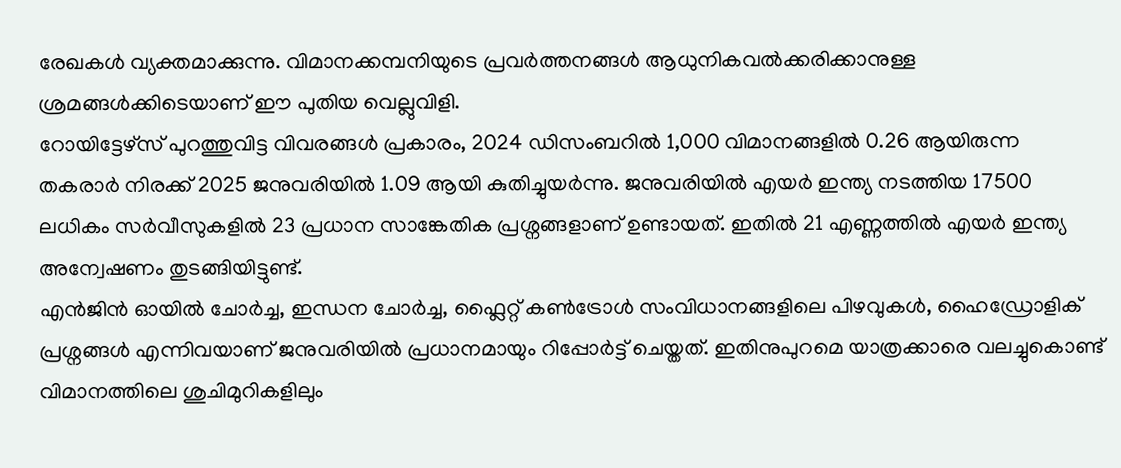രേഖകൾ വ്യക്തമാക്കുന്നു. വിമാനക്കമ്പനിയുടെ പ്രവർത്തനങ്ങൾ ആധുനികവൽക്കരിക്കാനുള്ള ശ്രമങ്ങൾക്കിടെയാണ് ഈ പുതിയ വെല്ലുവിളി.
റോയിട്ടേഴ്സ് പുറത്തുവിട്ട വിവരങ്ങൾ പ്രകാരം, 2024 ഡിസംബറിൽ 1,000 വിമാനങ്ങളിൽ 0.26 ആയിരുന്ന തകരാർ നിരക്ക് 2025 ജനുവരിയിൽ 1.09 ആയി കുതിച്ചുയർന്നു. ജനുവരിയിൽ എയർ ഇന്ത്യ നടത്തിയ 17500 ലധികം സർവീസുകളിൽ 23 പ്രധാന സാങ്കേതിക പ്രശ്നങ്ങളാണ് ഉണ്ടായത്. ഇതിൽ 21 എണ്ണത്തിൽ എയർ ഇന്ത്യ അന്വേഷണം തുടങ്ങിയിട്ടുണ്ട്.
എന്‍ജിൻ ഓയിൽ ചോർച്ച, ഇന്ധന ചോർച്ച, ഫ്ലൈറ്റ് കൺട്രോൾ സംവിധാനങ്ങളിലെ പിഴവുകൾ, ഹൈഡ്രോളിക് പ്രശ്നങ്ങൾ എന്നിവയാണ് ജനുവരിയിൽ പ്രധാനമായും റിപ്പോർട്ട് ചെയ്തത്. ഇതിനുപുറമെ യാത്രക്കാരെ വലച്ചുകൊണ്ട് വിമാനത്തിലെ ശുചിമുറികളിലും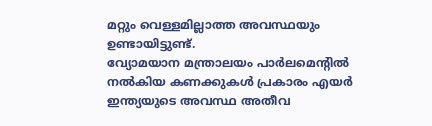മറ്റും വെള്ളമില്ലാത്ത അവസ്ഥയും ഉണ്ടായിട്ടുണ്ട്.
വ്യോമയാന മന്ത്രാലയം പാർലമെന്റിൽ നൽകിയ കണക്കുകൾ പ്രകാരം എയർ ഇന്ത്യയുടെ അവസ്ഥ അതീവ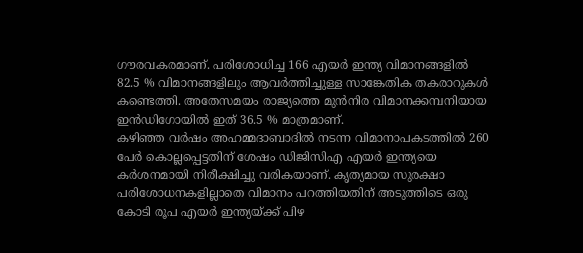ഗൗരവകരമാണ്. പരിശോധിച്ച 166 എയർ ഇന്ത്യ വിമാനങ്ങളിൽ 82.5 % വിമാനങ്ങളിലും ആവർത്തിച്ചുള്ള സാങ്കേതിക തകരാറുകൾ കണ്ടെത്തി. അതേസമയം രാജ്യത്തെ മുൻനിര വിമാനക്കമ്പനിയായ ഇൻഡിഗോയിൽ ഇത് 36.5 % മാത്രമാണ്.
കഴിഞ്ഞ വർഷം അഹമ്മദാബാദിൽ നടന്ന വിമാനാപകടത്തിൽ 260 പേർ കൊല്ലപ്പെട്ടതിന് ശേഷം ഡിജിസിഎ എയർ ഇന്ത്യയെ കർശനമായി നിരീക്ഷിച്ചു വരികയാണ്. കൃത്യമായ സുരക്ഷാ പരിശോധനകളില്ലാതെ വിമാനം പറത്തിയതിന് അടുത്തിടെ ഒരു കോടി രൂപ എയർ ഇന്ത്യയ്ക്ക് പിഴ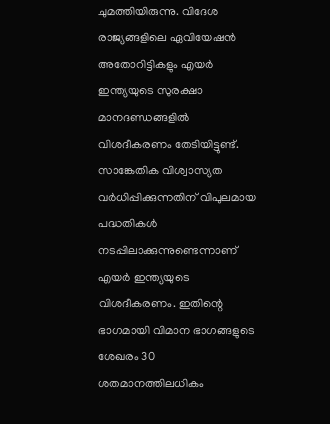ചുമത്തിയിരുന്നു. വിദേശ രാജ്യങ്ങളിലെ ഏവിയേഷൻ അതോറിട്ടികളും എയർ ഇന്ത്യയുടെ സുരക്ഷാ മാനദണ്ഡങ്ങളിൽ വിശദീകരണം തേടിയിട്ടുണ്ട്.
സാങ്കേതിക വിശ്വാസ്യത വര്‍ധിപ്പിക്കുന്നതിന് വിപുലമായ പദ്ധതികൾ നടപ്പിലാക്കുന്നുണ്ടെന്നാണ് എയർ ഇന്ത്യയുടെ വിശദീകരണം. ഇതിന്റെ ഭാഗമായി വിമാന ഭാഗങ്ങളുടെ ശേഖരം 30 ശതമാനത്തിലധികം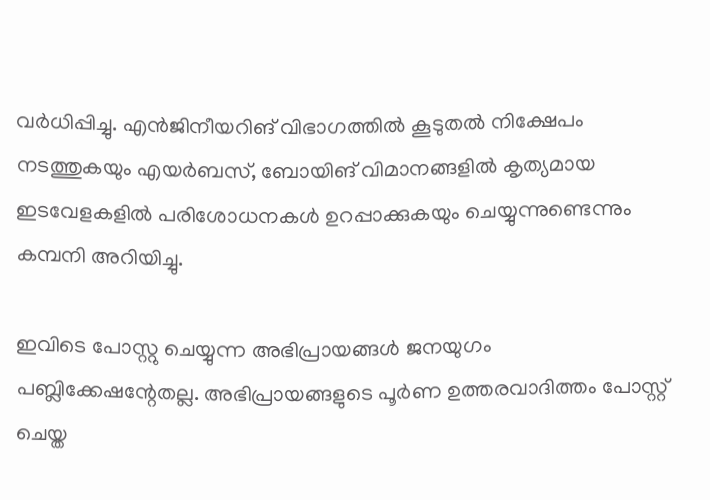വര്‍ധിപ്പിച്ചു. എന്‍ജിനീയറിങ് വിഭാഗത്തിൽ കൂടുതൽ നിക്ഷേപം നടത്തുകയും എയർബസ്, ബോയിങ് വിമാനങ്ങളിൽ കൃത്യമായ ഇടവേളകളിൽ പരിശോധനകൾ ഉറപ്പാക്കുകയും ചെയ്യുന്നുണ്ടെന്നും കമ്പനി അറിയിച്ചു.

ഇവിടെ പോസ്റ്റു ചെയ്യുന്ന അഭിപ്രായങ്ങള്‍ ജനയുഗം പബ്ലിക്കേഷന്റേതല്ല. അഭിപ്രായങ്ങളുടെ പൂര്‍ണ ഉത്തരവാദിത്തം പോസ്റ്റ് ചെയ്ത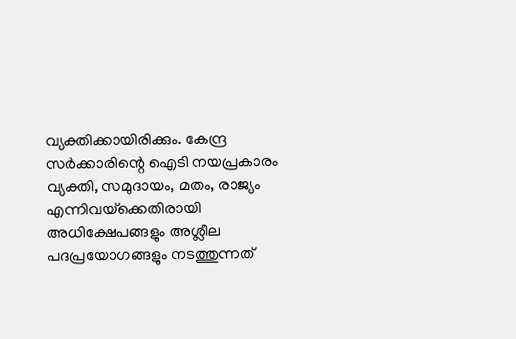വ്യക്തിക്കായിരിക്കും. കേന്ദ്ര സര്‍ക്കാരിന്റെ ഐടി നയപ്രകാരം വ്യക്തി, സമുദായം, മതം, രാജ്യം എന്നിവയ്‌ക്കെതിരായി അധിക്ഷേപങ്ങളും അശ്ലീല പദപ്രയോഗങ്ങളും നടത്തുന്നത്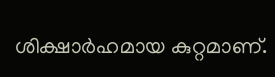ശിക്ഷാര്‍ഹമായ കുറ്റമാണ്.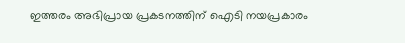ഇത്തരം അഭിപ്രായ പ്രകടനത്തിന് ഐടി നയപ്രകാരം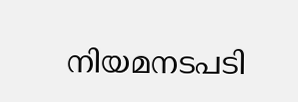നിയമനടപടി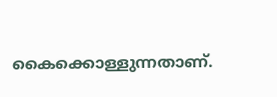കൈക്കൊള്ളുന്നതാണ്.